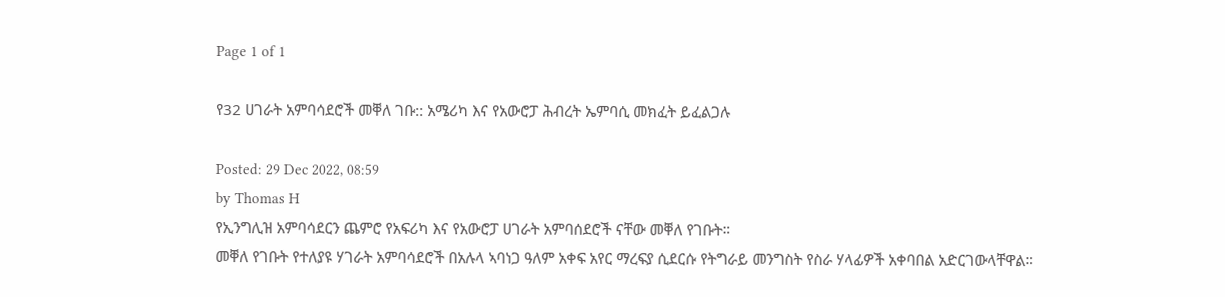Page 1 of 1

የ32 ሀገራት አምባሳደሮች መቐለ ገቡ:: አሜሪካ እና የአውሮፓ ሕብረት ኤምባሲ መክፈት ይፈልጋሉ

Posted: 29 Dec 2022, 08:59
by Thomas H
የኢንግሊዝ አምባሳደርን ጨምሮ የአፍሪካ እና የአውሮፓ ሀገራት አምባሰደሮች ናቸው መቐለ የገቡት።
መቐለ የገቡት የተለያዩ ሃገራት አምባሳደሮች በአሉላ ኣባነጋ ዓለም አቀፍ አየር ማረፍያ ሲደርሱ የትግራይ መንግስት የስራ ሃላፊዎች አቀባበል አድርገውላቸዋል።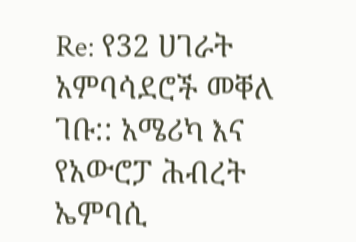Re: የ32 ሀገራት አምባሳደሮች መቐለ ገቡ:: አሜሪካ እና የአውሮፓ ሕብረት ኤምባሲ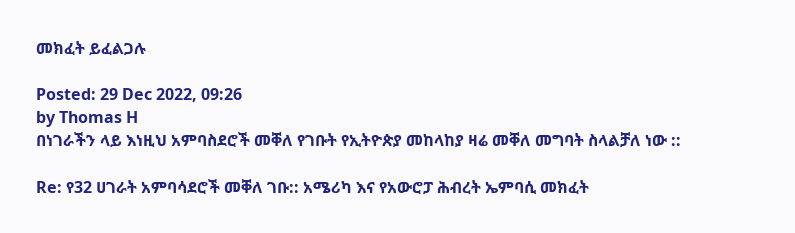መክፈት ይፈልጋሉ

Posted: 29 Dec 2022, 09:26
by Thomas H
በነገራችን ላይ እነዚህ አምባስደሮች መቐለ የገቡት የኢትዮጵያ መከላከያ ዛሬ መቐለ መግባት ስላልቻለ ነው ::

Re: የ32 ሀገራት አምባሳደሮች መቐለ ገቡ:: አሜሪካ እና የአውሮፓ ሕብረት ኤምባሲ መክፈት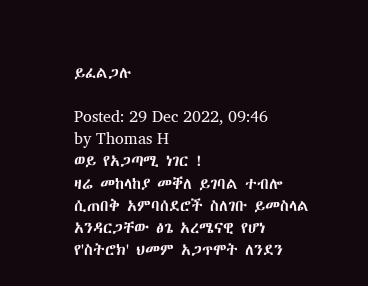ይፈልጋሉ

Posted: 29 Dec 2022, 09:46
by Thomas H
ወይ የአጋጣሚ ነገር !
ዛሬ መከላከያ መቐለ ይገባል ተብሎ ሲጠበቅ አምባሰደሮች ስለገቡ ይመስላል አንዳርጋቸው ፅጌ አረሜናዊ የሆነ የ'ስትሮክ' ህመም አጋጥሞት ለንደን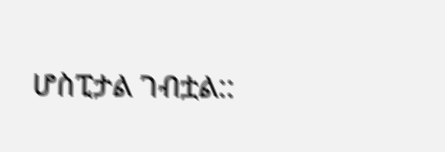ሆስፒታል ገብቷል::